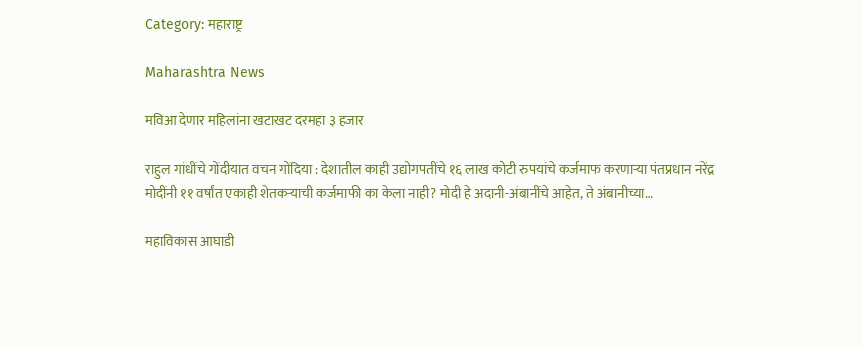Category: महाराष्ट्र

Maharashtra News

मविआ देणार महिलांना खटाखट दरमहा ३ हजार

राहुल गांधींचे गोंदीयात वचन गोंदिया : देशातील काही उद्योगपतींचे १६ लाख कोटी रुपयांचे कर्जमाफ करणाऱ्या पंतप्रधान नरेंद्र मोदींनी ११ वर्षांत एकाही शेतकऱ्याची कर्जमाफी का केला नाही? मोदी हे अदानी-अंबानींचे आहेत, ते अंबानीच्या…

महाविकास आघाडी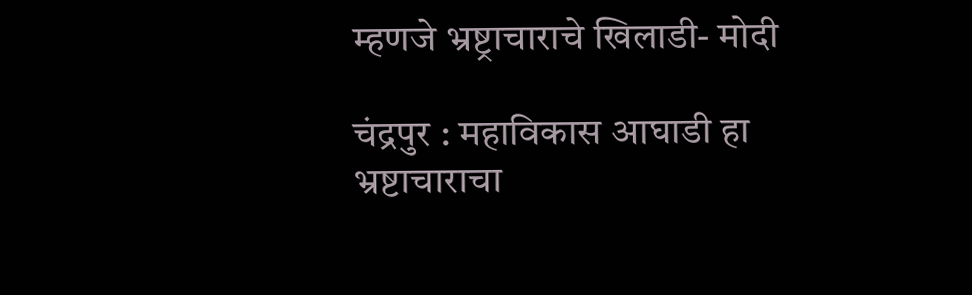म्हणजे भ्रष्ट्राचाराचे खिलाडी- मोदी

चंद्रपुर : महाविकास आघाडी हा भ्रष्टाचाराचा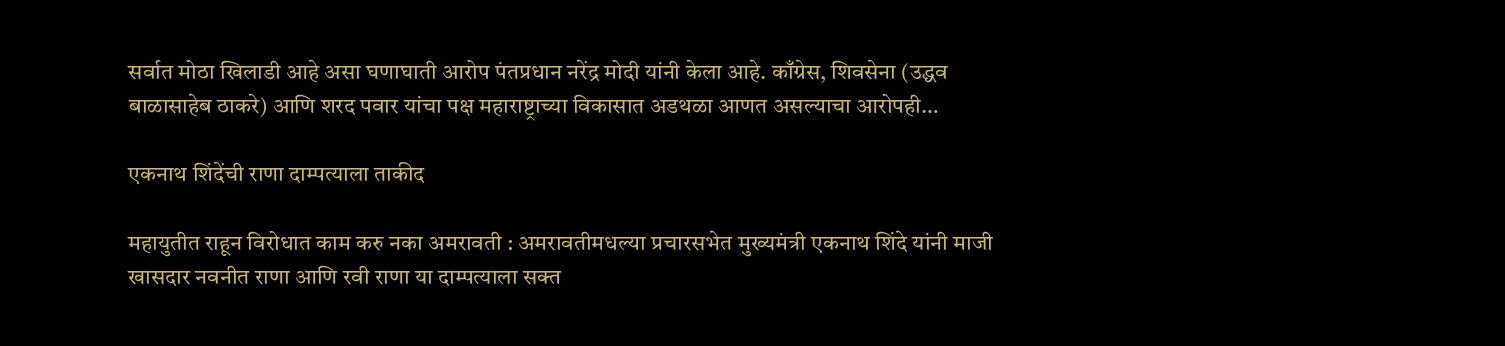सर्वात मोठा खिलाडी आहे असा घणाघाती आरोप पंतप्रधान नरेंद्र मोदी यांनी केला आहे. काँग्रेस, शिवसेना (उद्धव बाळासाहेब ठाकरे) आणि शरद पवार यांचा पक्ष महाराष्ट्राच्या विकासात अडथळा आणत असल्याचा आरोपही…

एकनाथ शिंदेंची राणा दाम्पत्याला ताकीद

महायुतीत राहून विरोधात काम करु नका अमरावती : अमरावतीमधल्या प्रचारसभेत मुख्यमंत्री एकनाथ शिंदे यांनी माजी खासदार नवनीत राणा आणि रवी राणा या दाम्पत्याला सक्त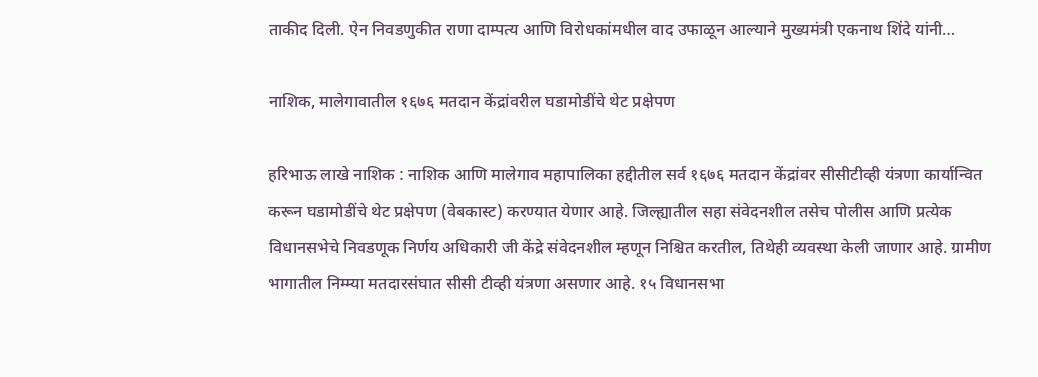ताकीद दिली. ऐन निवडणुकीत राणा दाम्पत्य आणि विरोधकांमधील वाद उफाळून आल्याने मुख्यमंत्री एकनाथ शिंदे यांनी…

नाशिक, मालेगावातील १६७६ मतदान केंद्रांवरील घडामोडींचे थेट प्रक्षेपण

हरिभाऊ लाखे नाशिक : नाशिक आणि मालेगाव महापालिका हद्दीतील सर्व १६७६ मतदान केंद्रांवर सीसीटीव्ही यंत्रणा कार्यान्वित करून घडामोडींचे थेट प्रक्षेपण (वेबकास्ट) करण्यात येणार आहे. जिल्ह्यातील सहा संवेदनशील तसेच पोलीस आणि प्रत्येक विधानसभेचे निवडणूक निर्णय अधिकारी जी केंद्रे संवेदनशील म्हणून निश्चित करतील, तिथेही व्यवस्था केली जाणार आहे. ग्रामीण भागातील निम्म्या मतदारसंघात सीसी टीव्ही यंत्रणा असणार आहे. १५ विधानसभा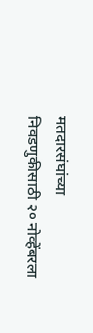मतदारसंघांच्या निवडणुकीसाठी २० नोव्हेंबरला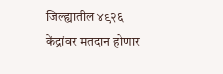जिल्ह्यातील ४९२६ केंद्रांवर मतदान होणार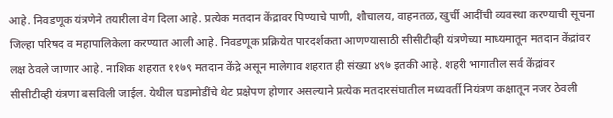आहे. निवडणूक यंत्रणेने तयारीला वेग दिला आहे. प्रत्येक मतदान केंद्रावर पिण्याचे पाणी, शौचालय, वाहनतळ, खुर्ची आदींची व्यवस्था करण्याची सूचना जिल्हा परिषद व महापालिकेला करण्यात आली आहे. निवडणूक प्रक्रियेत पारदर्शकता आणण्यासाठी सीसीटीव्ही यंत्रणेच्या माध्यमातून मतदान केंद्रांवर लक्ष ठेवले जाणार आहे. नाशिक शहरात ११७९ मतदान केंद्रे असून मालेगाव शहरात ही संख्या ४९७ इतकी आहे. शहरी भागातील सर्व केंद्रांवर सीसीटीव्ही यंत्रणा बसविली जाईल. येथील घडामोडींचे थेट प्रक्षेपण होणार असल्याने प्रत्येक मतदारसंघातील मध्यवर्ती नियंत्रण कक्षातून नजर ठेवली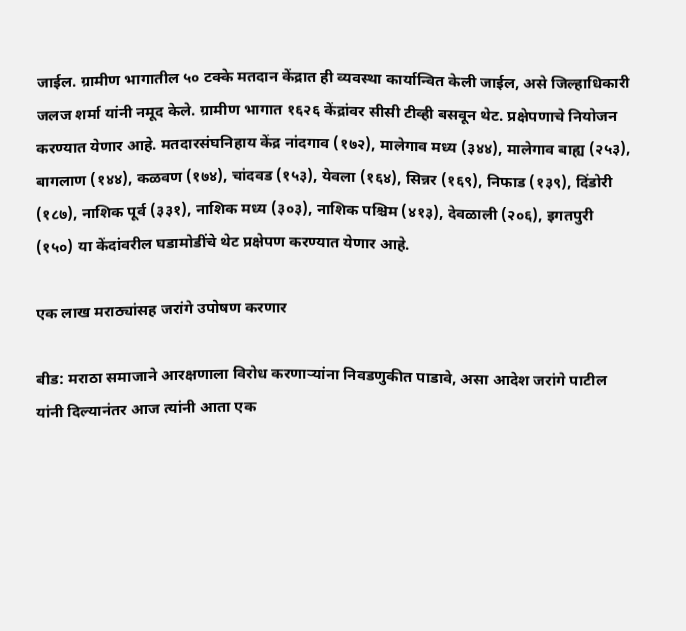जाईल. ग्रामीण भागातील ५० टक्के मतदान केंद्रात ही व्यवस्था कार्यान्वित केली जाईल, असे जिल्हाधिकारी जलज शर्मा यांनी नमूद केले. ग्रामीण भागात १६२६ केंद्रांवर सीसी टीव्ही बसवून थेट. प्रक्षेपणाचे नियोजन करण्यात येणार आहे. मतदारसंघनिहाय केंद्र नांदगाव (१७२), मालेगाव मध्य (३४४), मालेगाव बाह्य (२५३), बागलाण (१४४), कळवण (१७४), चांदवड (१५३), येवला (१६४), सिन्नर (१६९), निफाड (१३९), दिंडोरी (१८७), नाशिक पूर्व (३३१), नाशिक मध्य (३०३), नाशिक पश्चिम (४१३), देवळाली (२०६), इगतपुरी (१५०) या केंदांवरील घडामोडींचे थेट प्रक्षेपण करण्यात येणार आहे.

एक लाख मराठ्यांसह जरांगे उपोषण करणार

बीड: मराठा समाजाने आरक्षणाला विरोध करणाऱ्यांना निवडणुकीत पाडावे, असा आदेश जरांगे पाटील यांनी दिल्यानंतर आज त्यांनी आता एक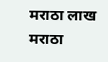मराठा लाख मराठा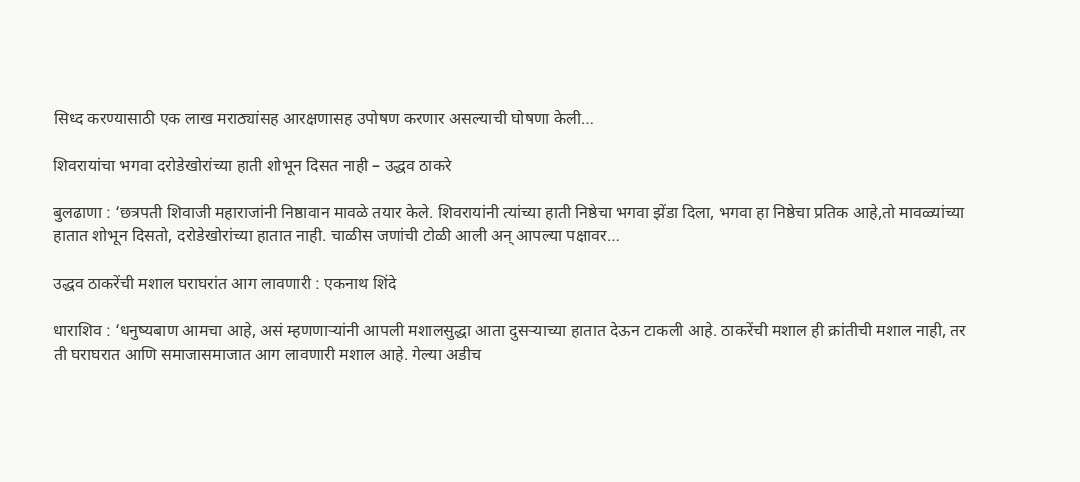सिध्द करण्यासाठी एक लाख मराठ्यांसह आरक्षणासह उपोषण करणार असल्याची घोषणा केली…

शिवरायांचा भगवा दरोडेखोरांच्या हाती शोभून दिसत नाही – उद्धव ठाकरे

बुलढाणा : ‘छत्रपती शिवाजी महाराजांनी निष्ठावान मावळे तयार केले. शिवरायांनी त्यांच्या हाती निष्ठेचा भगवा झेंडा दिला, भगवा हा निष्ठेचा प्रतिक आहे,तो मावळ्यांच्या हातात शोभून दिसतो, दरोडेखोरांच्या हातात नाही. चाळीस जणांची टोळी आली अन् आपल्या पक्षावर…

उद्धव ठाकरेंची मशाल घराघरांत आग लावणारी : एकनाथ शिंदे

धाराशिव : ‘धनुष्यबाण आमचा आहे, असं म्हणणाऱ्यांनी आपली मशालसुद्धा आता दुसऱ्याच्या हातात देऊन टाकली आहे. ठाकरेंची मशाल ही क्रांतीची मशाल नाही, तर ती घराघरात आणि समाजासमाजात आग लावणारी मशाल आहे. गेल्या अडीच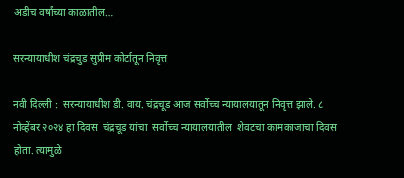अडीच वर्षांच्या काळातील…

सरन्यायाधीश चंद्रचुड सुप्रीम कोर्टातून निवृत्त

नवी दिल्ली :  सरन्यायाधीश डी. वाय. चंद्रचूड आज सर्वोच्च न्यायालयातून निवृत्त झाले. ८ नोव्हेंबर २०२४ हा दिवस  चंद्रचूड यांचा  सर्वोच्च न्यायालयातील  शेवटचा कामकाजाचा दिवस होता. त्यामुळे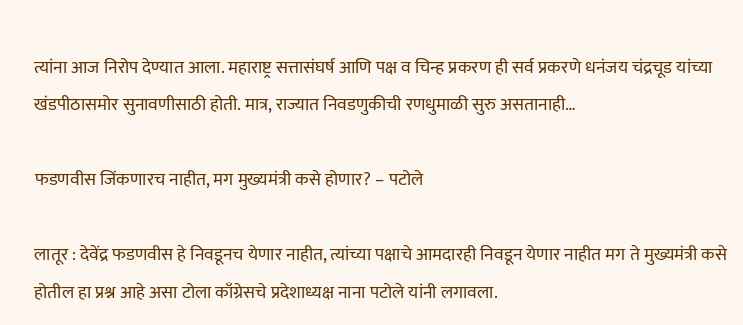त्यांना आज निरोप देण्यात आला. महाराष्ट्र सत्तासंघर्ष आणि पक्ष व चिन्ह प्रकरण ही सर्व प्रकरणे धनंजय चंद्रचूड यांच्या खंडपीठासमोर सुनावणीसाठी होती. मात्र, राज्यात निवडणुकीची रणधुमाळी सुरु असतानाही…

फडणवीस जिंकणारच नाहीत, मग मुख्यमंत्री कसे होणार? – पटोले

लातूर : देवेंद्र फडणवीस हे निवडूनच येणार नाहीत, त्यांच्या पक्षाचे आमदारही निवडून येणार नाहीत मग ते मुख्यमंत्री कसे होतील हा प्रश्न आहे असा टोला काँग्रेसचे प्रदेशाध्यक्ष नाना पटोले यांनी लगावला.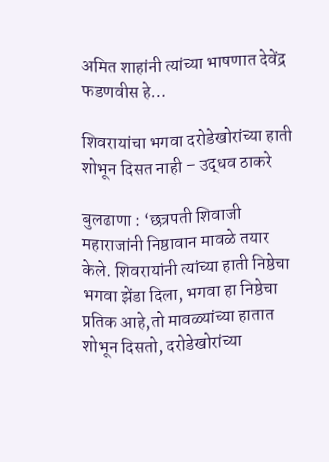अमित शाहांनी त्यांच्या भाषणात देवेंद्र फडणवीस हे…

शिवरायांचा भगवा दरोडेखोरांच्या हाती शोभून दिसत नाही – उद्धव ठाकरे

बुलढाणा : ‘छत्रपती शिवाजी महाराजांनी निष्ठावान मावळे तयार केले. शिवरायांनी त्यांच्या हाती निष्ठेचा भगवा झेंडा दिला, भगवा हा निष्ठेचा प्रतिक आहे,तो मावळ्यांच्या हातात शोभून दिसतो, दरोडेखोरांच्या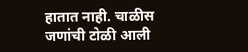हातात नाही. चाळीस जणांची टोळी आली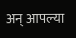अन् आपल्या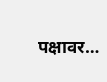पक्षावर…